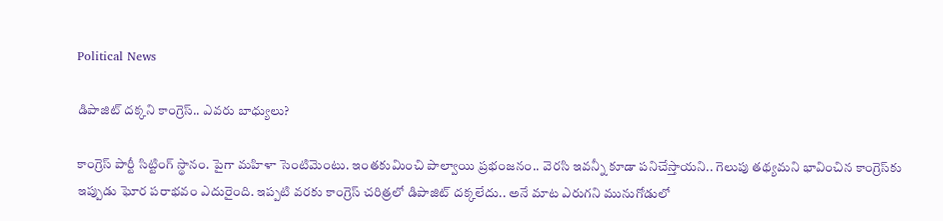Political News

డిపాజిట్ ద‌క్క‌ని కాంగ్రెస్.. ఎవ‌రు బాధ్యులు?

కాంగ్రెస్ పార్టీ సిట్టింగ్ స్థానం. పైగా మ‌హిళా సెంటిమెంటు. ఇంత‌కుమించి పాల్వాయి ప్ర‌భంజ‌నం.. వెర‌సి ఇవ‌న్నీ కూడా ప‌నిచేస్తాయ‌ని.. గెలుపు త‌థ్య‌మ‌ని భావించిన కాంగ్రెస్‌కు ఇప్పుడు ఘోర ప‌రాభ‌వం ఎదురైంది. ఇప్ప‌టి వ‌ర‌కు కాంగ్రెస్ చ‌రిత్ర‌లో డిపాజిట్ ద‌క్క‌లేదు.. అనే మాట ఎరుగ‌ని మునుగోడులో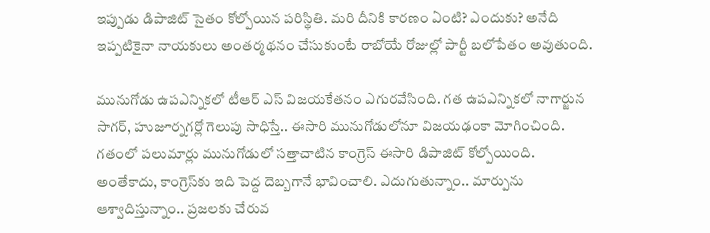ఇప్పుడు డిపాజిట్ సైతం కోల్పోయిన ప‌రిస్థితి. మ‌రి దీనికి కార‌ణం ఏంటి? ఎందుకు? అనేది ఇప్ప‌టికైనా నాయ‌కులు అంత‌ర్మ‌థ‌నం చేసుకుంటే రాబోయే రోజుల్లో పార్టీ బ‌లోపేతం అవుతుంది.

మునుగోడు ఉపఎన్నికలో టీఆర్ ఎస్‌ విజయకేతనం ఎగురవేసింది. గత ఉపఎన్నికలో నాగార్జున సాగర్‌, హుజూర్నగర్లో గెలుపు సాధిస్తే.. ఈసారి మునుగోడులోనూ విజయఢంకా మోగించింది. గతంలో పలుమార్లు మునుగోడులో సత్తాచాటిన కాంగ్రెస్ ఈసారి డిపాజిట్ కోల్పోయింది. అంతేకాదు, కాంగ్రెస్‌కు ఇది పెద్ద దెబ్బ‌గానే భావించాలి. ఎదుగుతున్నాం.. మార్పును ఆశ్వాదిస్తున్నాం.. ప్ర‌జ‌ల‌కు చేరువ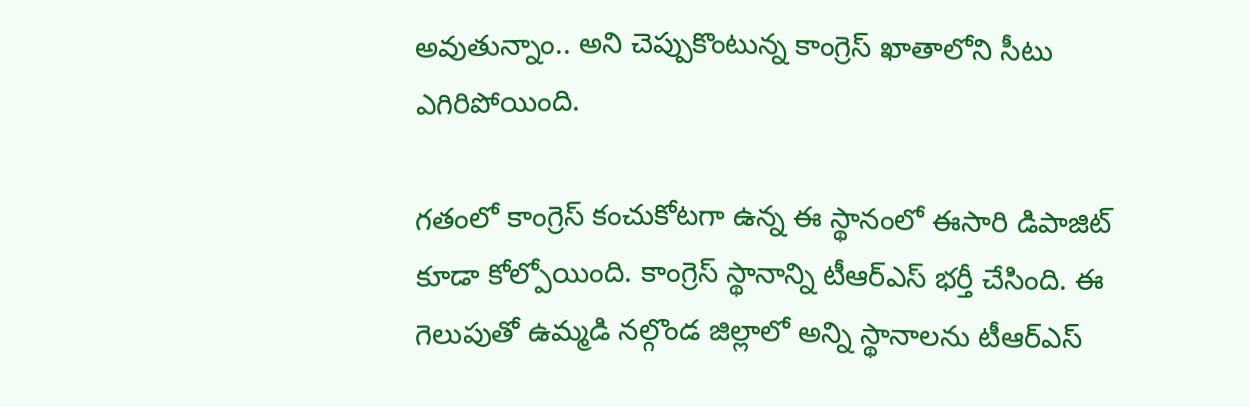అవుతున్నాం.. అని చెప్పుకొంటున్న కాంగ్రెస్ ఖాతాలోని సీటు ఎగిరిపోయింది.

గతంలో కాంగ్రెస్ కంచుకోటగా ఉన్న ఈ స్థానంలో ఈసారి డిపాజిట్ కూడా కోల్పోయింది. కాంగ్రెస్ స్థానాన్ని టీఆర్ఎస్‌ భర్తీ చేసింది. ఈ గెలుపుతో ఉమ్మడి నల్గొండ జిల్లాలో అన్ని స్థానాలను టీఆర్ఎస్‌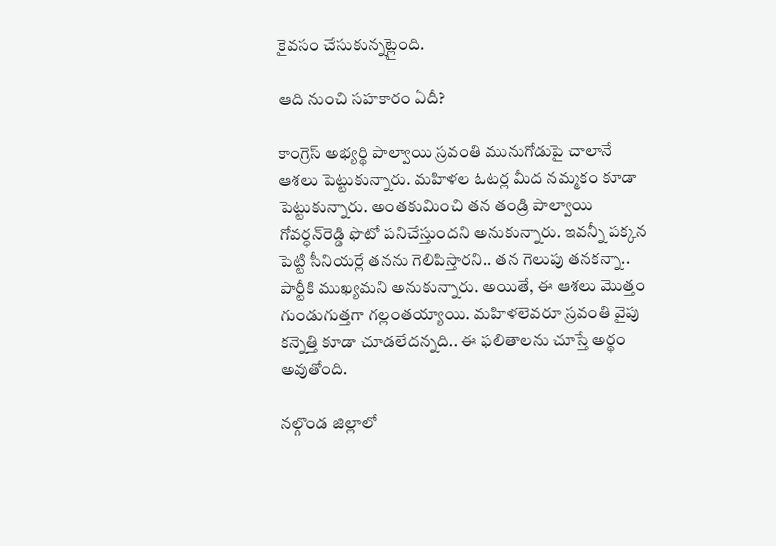కైవసం చేసుకున్నట్లైంది.

ఆది నుంచి స‌హ‌కారం ఏదీ?

కాంగ్రెస్ అభ్యర్థి పాల్వాయి స్రవంతి మునుగోడుపై చాలానే ఆశ‌లు పెట్టుకున్నారు. మహిళల ఓటర్ల మీద న‌మ్మ‌కం కూడా పెట్టుకున్నారు. అంత‌కుమించి త‌న తండ్రి పాల్వాయి గోవ‌ర్ధ‌న్‌రెడ్డి ఫొటో ప‌నిచేస్తుంద‌ని అనుకున్నారు. ఇవ‌న్నీ ప‌క్క‌న పెట్టి సీనియ‌ర్లే త‌న‌ను గెలిపిస్తార‌ని.. త‌న గెలుపు త‌న‌క‌న్నా.. పార్టీకి ముఖ్య‌మని అనుకున్నారు. అయితే, ఈ ఆశలు మొత్తం గుండుగుత్త‌గా గల్లంతయ్యాయి. మహిళలెవరూ స్ర‌వంతి వైపు కన్నెత్తి కూడా చూడలేదన్నది.. ఈ ఫలితాలను చూస్తే అర్థం అవుతోంది.

నల్గొండ జిల్లాలో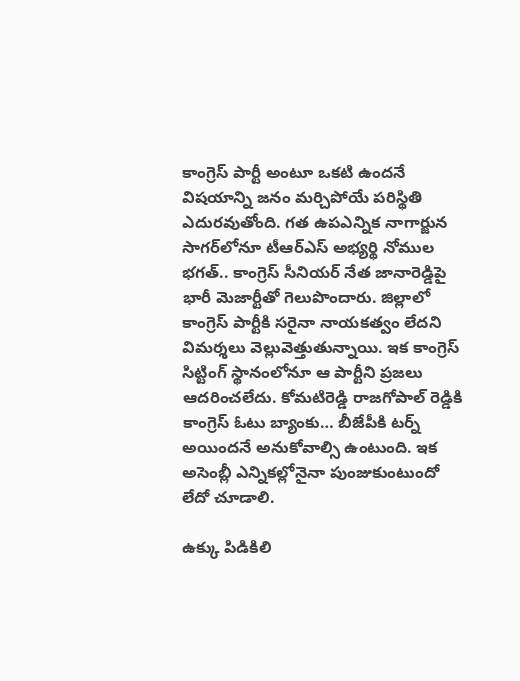కాంగ్రెస్‌ పార్టీ అంటూ ఒకటి ఉందనే విషయాన్ని జనం మర్చిపోయే పరిస్థితి ఎదురవుతోంది. గత ఉపఎన్నిక నాగార్జున సాగర్‌లోనూ టీఆర్ఎస్‌ అభ్యర్థి నోముల భగత్.. కాంగ్రెస్ సీనియర్ నేత జానారెడ్డిపై భారీ మెజార్టీతో గెలుపొందారు. జిల్లాలో కాంగ్రెస్ పార్టీకి సరైనా నాయకత్వం లేదని విమర్శలు వెల్లువెత్తుతున్నాయి. ఇక కాంగ్రెస్ సిట్టింగ్ స్థానంలోనూ ఆ పార్టీని ప్రజలు ఆదరించలేదు. కోమటిరెడ్డి రాజగోపాల్ రెడ్డికి కాంగ్రెస్ ఓటు బ్యాంకు… బీజేపీకి టర్న్ అయిందనే అనుకోవాల్సి ఉంటుంది. ఇక అసెంబ్లీ ఎన్నికల్లోనైనా పుంజుకుంటుందో లేదో చూడాలి.

ఉక్కు పిడికిలి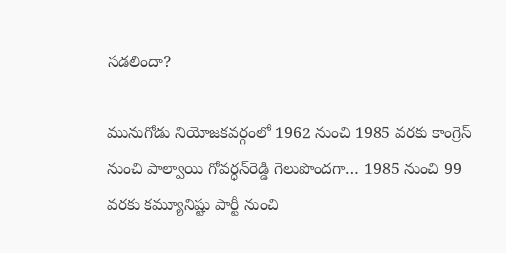స‌డ‌లిందా?

మునుగోడు నియోజకవర్గంలో 1962 నుంచి 1985 వరకు కాంగ్రెస్ నుంచి పాల్వాయి గోవర్ధన్‌రెడ్డి గెలుపొందగా… 1985 నుంచి 99 వరకు కమ్యూనిష్టు పార్టీ నుంచి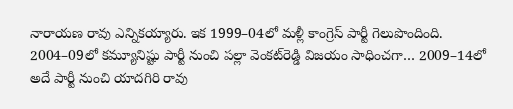నారాయణ రావు ఎన్నికయ్యారు. ఇక 1999–04లో మళ్లీ కాంగ్రెస్ పార్టీ గెలుపొందింది. 2004–09లో కమ్యూనిష్టు పార్టీ నుంచి పల్లా వెంకట్‌రెడ్డి విజయం సాధించగా… 2009–14లో అదే పార్టీ నుంచి యాదగిరి రావు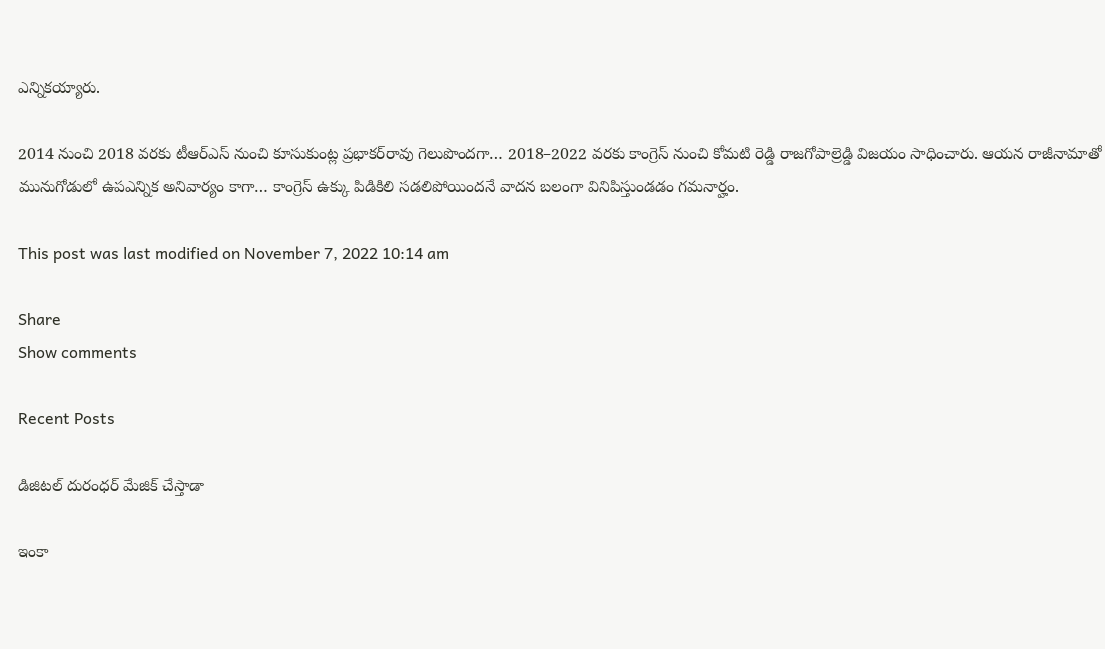ఎన్నికయ్యారు.

2014 నుంచి 2018 వరకు టీఆర్ఎస్ నుంచి కూసుకుంట్ల ప్రభాకర్‌రావు గెలుపొందగా… 2018–2022 వరకు కాంగ్రెస్ నుంచి కోమటి రెడ్డి రాజగోపాల్రెడ్డి విజయం సాధించారు. ఆయన రాజీనామాతో మునుగోడులో ఉపఎన్నిక అనివార్యం కాగా… కాంగ్రెస్ ఉక్కు పిడికిలి స‌డ‌లిపోయింద‌నే వాద‌న బ‌లంగా వినిపిస్తుండ‌డం గ‌మ‌నార్హం.

This post was last modified on November 7, 2022 10:14 am

Share
Show comments

Recent Posts

డిజిటల్ దురంధర్ మేజిక్ చేస్తాడా

ఇంకా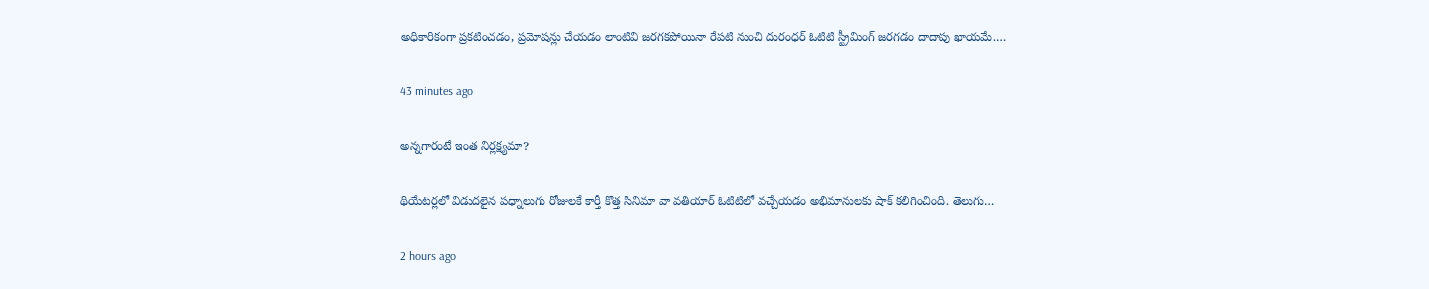అధికారికంగా ప్రకటించడం, ప్రమోషన్లు చేయడం లాంటివి జరగకపోయినా రేపటి నుంచి దురంధర్ ఓటిటి స్ట్రీమింగ్ జరగడం దాదాపు ఖాయమే.…

43 minutes ago

అన్నగారంటే ఇంత నిర్లక్ష్యమా?

థియేటర్లలో విడుదలైన పధ్నాలుగు రోజులకే కార్తీ కొత్త సినిమా వా వతియార్ ఓటిటిలో వచ్చేయడం అభిమానులకు షాక్ కలిగించింది. తెలుగు…

2 hours ago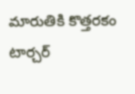మారుతికి కొత్త‌ర‌కం టార్చ‌ర్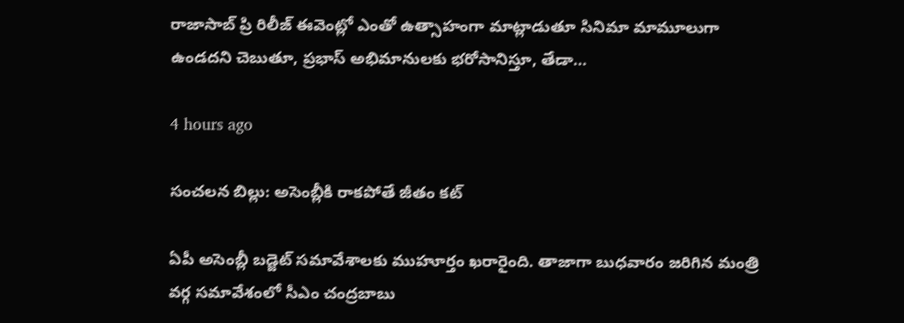రాజాసాబ్ ప్రి రిలీజ్ ఈవెంట్లో ఎంతో ఉత్సాహంగా మాట్లాడుతూ సినిమా మామూలుగా ఉండ‌ద‌ని చెబుతూ, ప్ర‌భాస్ అభిమానుల‌కు భ‌రోసానిస్తూ, తేడా…

4 hours ago

సంచలన బిల్లు: అసెంబ్లీకి రాకపోతే జీతం కట్

ఏపీ అసెంబ్లీ బడ్జెట్ సమావేశాలకు ముహూర్తం ఖరారైంది. తాజాగా బుధవారం జరిగిన మంత్రి వర్గ సమావేశంలో సీఎం చంద్రబాబు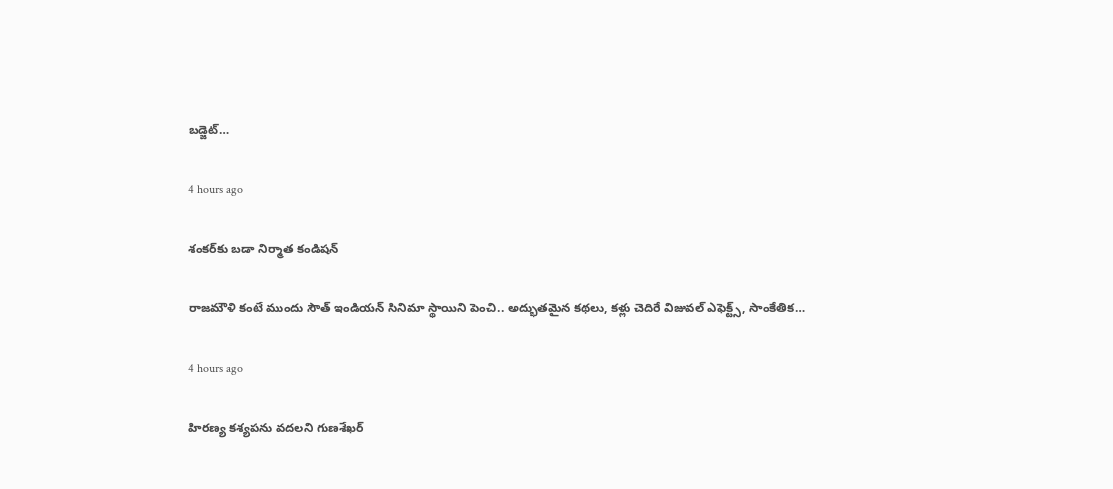బడ్జెట్…

4 hours ago

శంక‌ర్‌కు బ‌డా నిర్మాత కండిష‌న్‌

రాజ‌మౌళి కంటే ముందు సౌత్ ఇండియ‌న్ సినిమా స్థాయిని పెంచి.. అద్భుత‌మైన క‌థ‌లు, క‌ళ్లు చెదిరే విజువ‌ల్ ఎఫెక్ట్స్, సాంకేతిక…

4 hours ago

హిర‌ణ్య క‌శ్య‌ప‌ను వ‌ద‌ల‌ని గుణ‌శేఖర్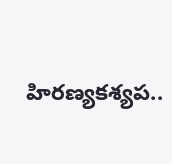హిర‌ణ్య‌క‌శ్య‌ప‌..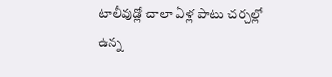టాలీవుడ్లో చాలా ఏళ్ల పాటు చ‌ర్చ‌ల్లో ఉన్న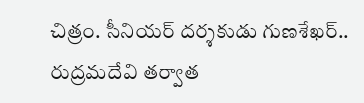చిత్రం. సీనియ‌ర్ ద‌ర్శ‌కుడు గుణ‌శేఖ‌ర్.. రుద్ర‌మ‌దేవి త‌ర్వాత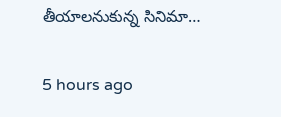తీయాల‌నుకున్న సినిమా…

5 hours ago